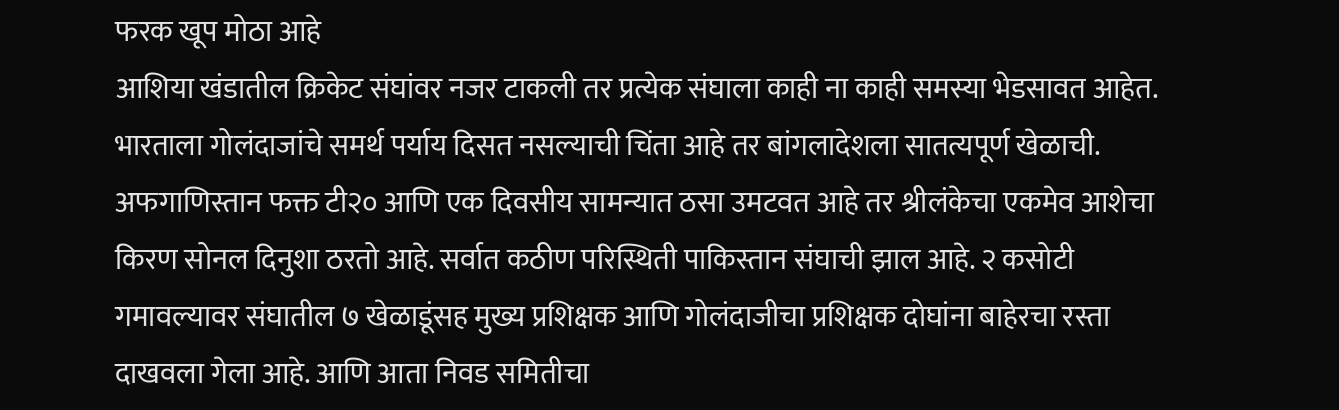फरक खूप मोठा आहे
आशिया खंडातील क्रिकेट संघांवर नजर टाकली तर प्रत्येक संघाला काही ना काही समस्या भेडसावत आहेत. भारताला गोलंदाजांचे समर्थ पर्याय दिसत नसल्याची चिंता आहे तर बांगलादेशला सातत्यपूर्ण खेळाची. अफगाणिस्तान फक्त टी२० आणि एक दिवसीय सामन्यात ठसा उमटवत आहे तर श्रीलंकेचा एकमेव आशेचा किरण सोनल दिनुशा ठरतो आहे. सर्वात कठीण परिस्थिती पाकिस्तान संघाची झाल आहे. २ कसोटी गमावल्यावर संघातील ७ खेळाडूंसह मुख्य प्रशिक्षक आणि गोलंदाजीचा प्रशिक्षक दोघांना बाहेरचा रस्ता दाखवला गेला आहे. आणि आता निवड समितीचा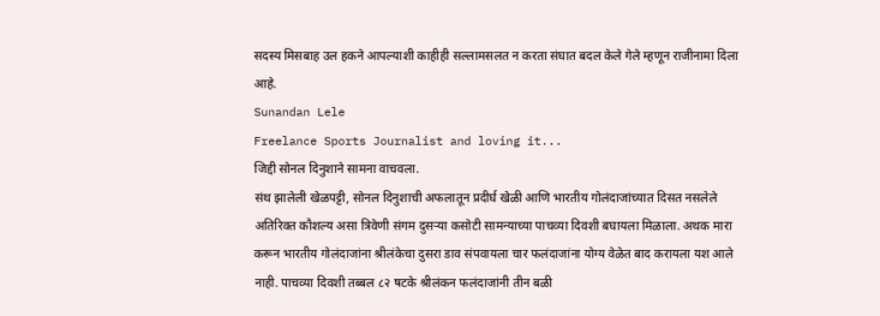सदस्य मिसबाह उल हकने आपल्याशी काहीही सल्लामसलत न करता संघात बदल केले गेले म्हणून राजीनामा दिला आहे.
Sunandan Lele
Freelance Sports Journalist and loving it...
जिद्दी सोनल दिनुशाने सामना वाचवला.
संथ झालेली खेळपट्टी, सोनल दिनुशाची अफलातून प्रदीर्घ खेळी आणि भारतीय गोलंदाजांच्यात दिसत नसलेले अतिरिक्त कौशल्य असा त्रिवेणी संगम दुसऱ्या कसोटी सामन्याच्या पाचव्या दिवशी बघायला मिळाला. अथक मारा करून भारतीय गोलंदाजांना श्रीलंकेचा दुसरा डाव संपवायला चार फलंदाजांना योग्य वेळेत बाद करायला यश आले नाही. पाचव्या दिवशी तब्बल ८२ षटके श्रीलंकन फलंदाजांनी तीन बळी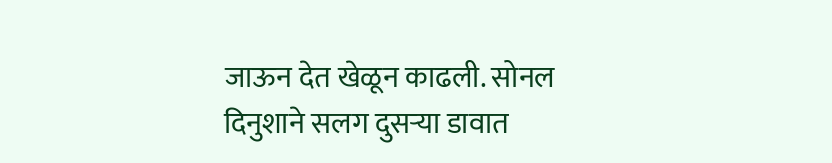जाऊन देत खेळून काढली. सोनल दिनुशाने सलग दुसऱ्या डावात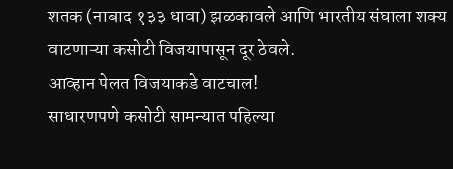शतक (नाबाद १३३ धावा) झळकावले आणि भारतीय संघाला शक्य वाटणाऱ्या कसोटी विजयापासून दूर ठेवले.
आव्हान पेलत विजयाकडे वाटचाल!
साधारणपणे कसोटी सामन्यात पहिल्या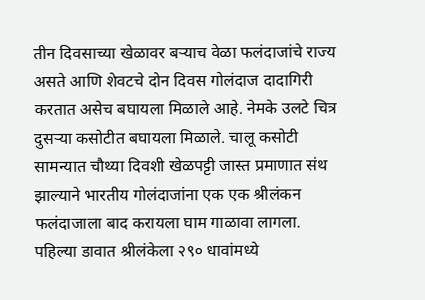तीन दिवसाच्या खेळावर बऱ्याच वेळा फलंदाजांचे राज्य असते आणि शेवटचे दोन दिवस गोलंदाज दादागिरी करतात असेच बघायला मिळाले आहे. नेमके उलटे चित्र दुसऱ्या कसोटीत बघायला मिळाले. चालू कसोटी सामन्यात चौथ्या दिवशी खेळपट्टी जास्त प्रमाणात संथ झाल्याने भारतीय गोलंदाजांना एक एक श्रीलंकन फलंदाजाला बाद करायला घाम गाळावा लागला. पहिल्या डावात श्रीलंकेला २९० धावांमध्ये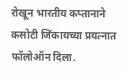रोखून भारतीय कप्तानाने कसोटी जिंकायच्या प्रयत्नात फॉलोऑन दिला.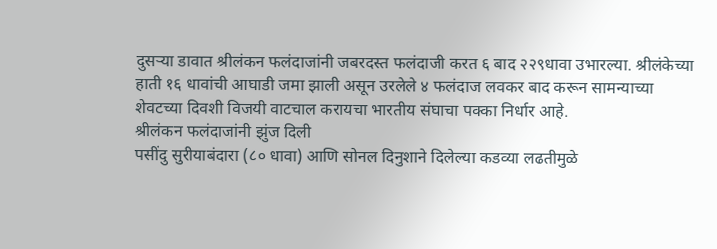दुसऱ्या डावात श्रीलंकन फलंदाजांनी जबरदस्त फलंदाजी करत ६ बाद २२९धावा उभारल्या. श्रीलंकेच्या हाती १६ धावांची आघाडी जमा झाली असून उरलेले ४ फलंदाज लवकर बाद करून सामन्याच्या शेवटच्या दिवशी विजयी वाटचाल करायचा भारतीय संघाचा पक्का निर्धार आहे.
श्रीलंकन फलंदाजांनी झुंज दिली
पसींदु सुरीयाबंदारा (८० धावा) आणि सोनल दिनुशाने दिलेल्या कडव्या लढतीमुळे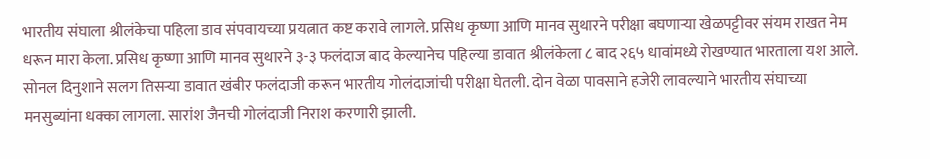भारतीय संघाला श्रीलंकेचा पहिला डाव संपवायच्या प्रयत्नात कष्ट करावे लागले. प्रसिध कृष्णा आणि मानव सुथारने परीक्षा बघणाऱ्या खेळपट्टीवर संयम राखत नेम धरून मारा केला. प्रसिध कृष्णा आणि मानव सुथारने ३-३ फलंदाज बाद केल्यानेच पहिल्या डावात श्रीलंकेला ८ बाद २६५ धावांमध्ये रोखण्यात भारताला यश आले. सोनल दिनुशाने सलग तिसऱ्या डावात खंबीर फलंदाजी करून भारतीय गोलंदाजांची परीक्षा घेतली. दोन वेळा पावसाने हजेरी लावल्याने भारतीय संघाच्या मनसुब्यांना धक्का लागला. सारांश जैनची गोलंदाजी निराश करणारी झाली.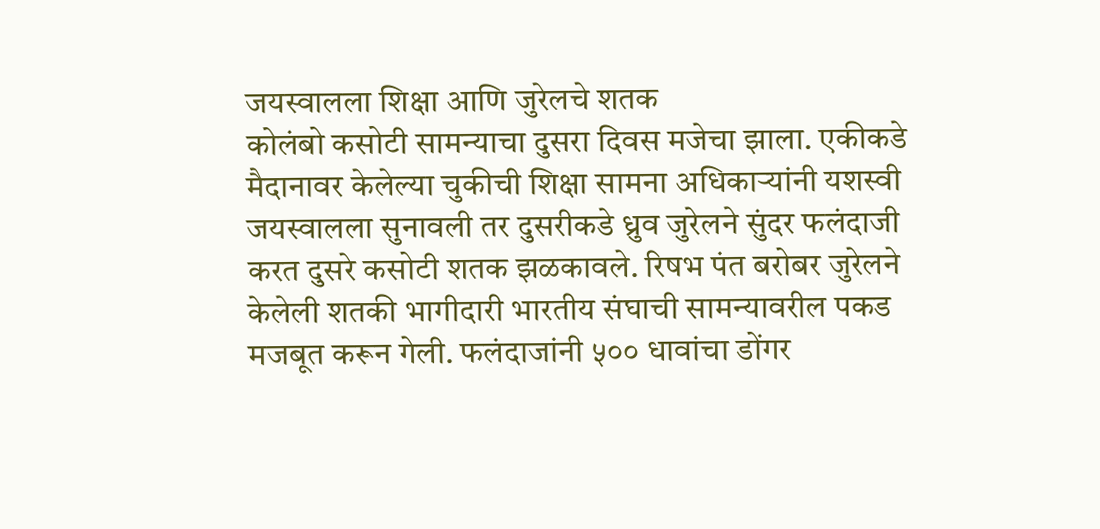जयस्वालला शिक्षा आणि जुरेलचे शतक
कोलंबो कसोटी सामन्याचा दुसरा दिवस मजेचा झाला. एकीकडे मैदानावर केलेल्या चुकीची शिक्षा सामना अधिकाऱ्यांनी यशस्वी जयस्वालला सुनावली तर दुसरीकडे ध्रुव जुरेलने सुंदर फलंदाजी करत दुसरे कसोटी शतक झळकावले. रिषभ पंत बरोबर जुरेलने केलेली शतकी भागीदारी भारतीय संघाची सामन्यावरील पकड मजबूत करून गेली. फलंदाजांनी ५०० धावांचा डोंगर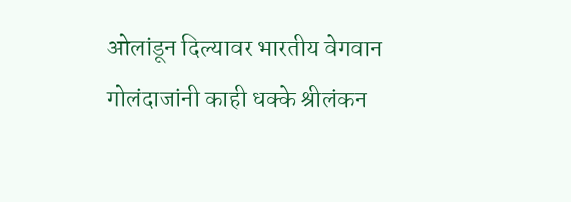ओलांडून दिल्यावर भारतीय वेगवान गोलंदाजांनी काही धक्के श्रीलंकन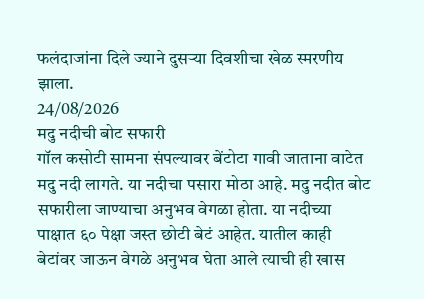फलंदाजांना दिले ज्याने दुसऱ्या दिवशीचा खेळ स्मरणीय झाला.
24/08/2026
मदु नदीची बोट सफारी
गॉल कसोटी सामना संपल्यावर बेंटोटा गावी जाताना वाटेत मदु नदी लागते. या नदीचा पसारा मोठा आहे. मदु नदीत बोट सफारीला जाण्याचा अनुभव वेगळा होता. या नदीच्या पाक्षात ६० पेक्षा जस्त छोटी बेटं आहेत. यातील काही बेटांवर जाऊन वेगळे अनुभव घेता आले त्याची ही खास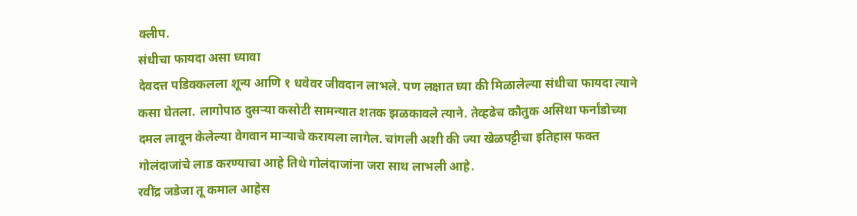क्लीप.
संधीचा फायदा असा घ्यावा
देवदत्त पडिक्कलला शून्य आणि १ धवेवर जीवदान लाभले. पण लक्षात घ्या की मिळालेल्या संधीचा फायदा त्याने कसा घेतला. लागोपाठ दुसऱ्या कसोटी सामन्यात शतक झळकावले त्याने. तेव्हढेच कौतुक असिथा फर्नांडोच्या दमल लावून केलेल्या वेगवान माऱ्याचे करायला लागेल. चांगली अशी की ज्या खेळपट्टीचा इतिहास फक्त गोलंदाजांचे लाड करण्याचा आहे तिथे गोलंदाजांना जरा साथ लाभली आहे.
रवींद्र जडेजा तू कमाल आहेस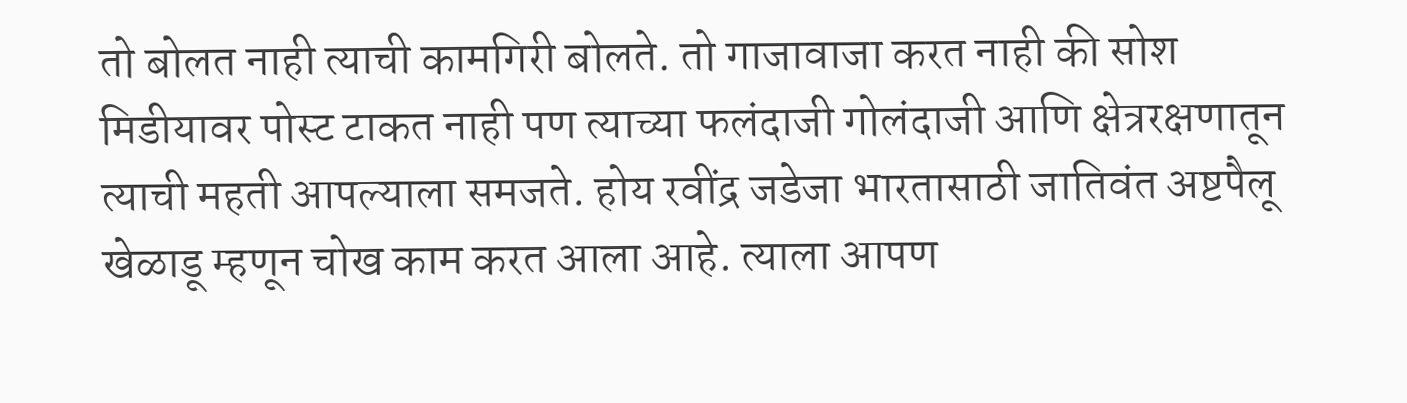तो बोलत नाही त्याची कामगिरी बोलते. तो गाजावाजा करत नाही की सोश मिडीयावर पोस्ट टाकत नाही पण त्याच्या फलंदाजी गोलंदाजी आणि क्षेत्ररक्षणातून त्याची महती आपल्याला समजते. होय रवींद्र जडेजा भारतासाठी जातिवंत अष्टपैलू खेळाडू म्हणून चोख काम करत आला आहे. त्याला आपण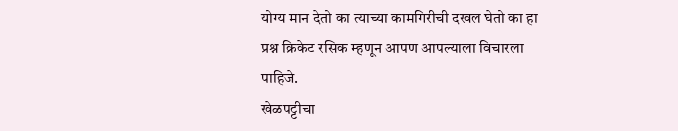योग्य मान देतो का त्याच्या कामगिरीची दखल घेतो का हा प्रश्न क्रिकेट रसिक म्हणून आपण आपल्याला विचारला पाहिजे.
खेळपट्टीचा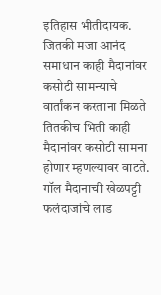इतिहास भीतीदायक.
जितकी मजा आनंद समाधान काही मैदानांवर कसोटी सामन्याचे वार्तांकन करताना मिळते तितकीच भिती काही मैदानांवर कसोटी सामना होणार म्हणल्यावर वाटते. गॉल मैदानाची खेळपट्टी फलंदाजांचे लाड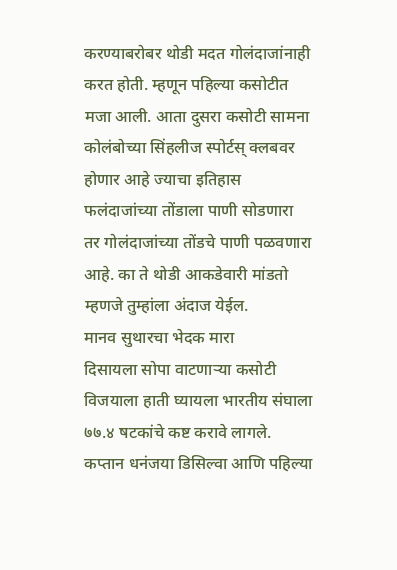करण्याबरोबर थोडी मदत गोलंदाजांनाही करत होती. म्हणून पहिल्या कसोटीत मजा आली. आता दुसरा कसोटी सामना कोलंबोच्या सिंहलीज स्पोर्टस् क्लबवर होणार आहे ज्याचा इतिहास फलंदाजांच्या तोंडाला पाणी सोडणारा तर गोलंदाजांच्या तोंडचे पाणी पळवणारा आहे. का ते थोडी आकडेवारी मांडतो म्हणजे तुम्हांला अंदाज येईल.
मानव सुथारचा भेदक मारा
दिसायला सोपा वाटणाऱ्या कसोटी विजयाला हाती घ्यायला भारतीय संघाला ७७.४ षटकांचे कष्ट करावे लागले. कप्तान धनंजया डिसिल्वा आणि पहिल्या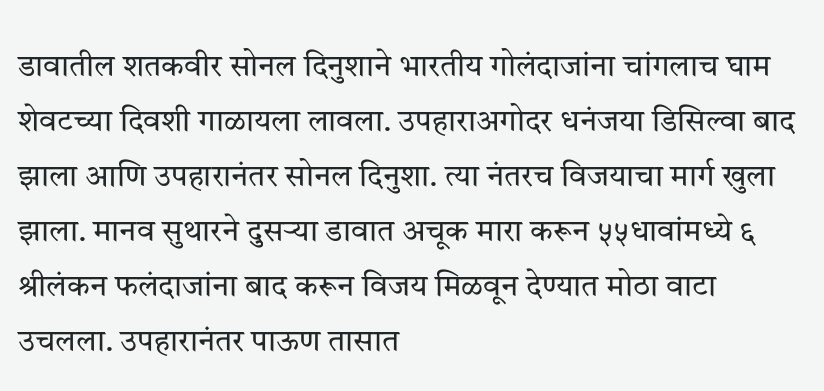डावातील शतकवीर सोनल दिनुशाने भारतीय गोलंदाजांना चांगलाच घाम शेवटच्या दिवशी गाळायला लावला. उपहाराअगोदर धनंजया डिसिल्वा बाद झाला आणि उपहारानंतर सोनल दिनुशा. त्या नंतरच विजयाचा मार्ग खुला झाला. मानव सुथारने दुसऱ्या डावात अचूक मारा करून ५५धावांमध्ये ६ श्रीलंकन फलंदाजांना बाद करून विजय मिळवून देण्यात मोठा वाटा उचलला. उपहारानंतर पाऊण तासात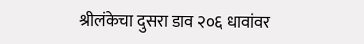श्रीलंकेचा दुसरा डाव २०६ धावांवर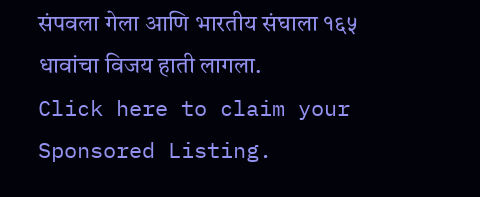संपवला गेला आणि भारतीय संघाला १६५ धावांचा विजय हाती लागला.
Click here to claim your Sponsored Listing.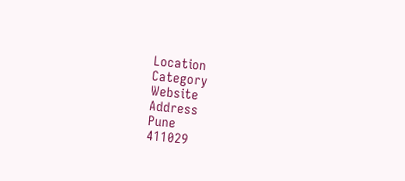Location
Category
Website
Address
Pune
411029